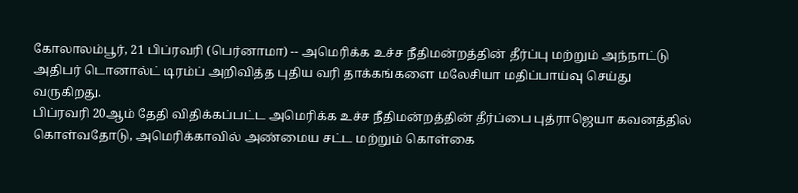கோலாலம்பூர், 21 பிப்ரவரி (பெர்னாமா) -- அமெரிக்க உச்ச நீதிமன்றத்தின் தீர்ப்பு மற்றும் அந்நாட்டு அதிபர் டொனால்ட் டிரம்ப் அறிவித்த புதிய வரி தாக்கங்களை மலேசியா மதிப்பாய்வு செய்து வருகிறது.
பிப்ரவரி 20ஆம் தேதி விதிக்கப்பட்ட அமெரிக்க உச்ச நீதிமன்றத்தின் தீர்ப்பை புத்ராஜெயா கவனத்தில் கொள்வதோடு, அமெரிக்காவில் அண்மைய சட்ட மற்றும் கொள்கை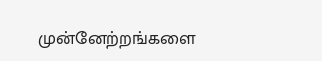முன்னேற்றங்களை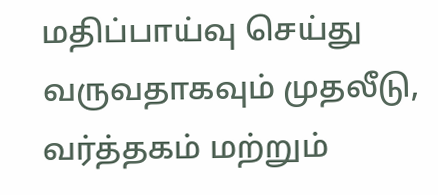மதிப்பாய்வு செய்து வருவதாகவும் முதலீடு, வர்த்தகம் மற்றும்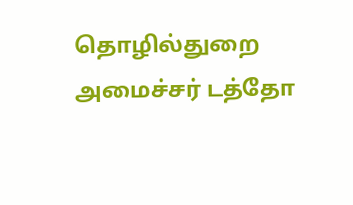தொழில்துறை அமைச்சர் டத்தோ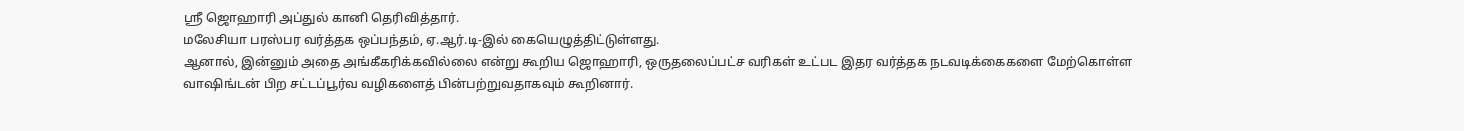ஶ்ரீ ஜொஹாரி அப்துல் கானி தெரிவித்தார்.
மலேசியா பரஸ்பர வர்த்தக ஒப்பந்தம், ஏ.ஆர்.டி-இல் கையெழுத்திட்டுள்ளது.
ஆனால், இன்னும் அதை அங்கீகரிக்கவில்லை என்று கூறிய ஜொஹாரி, ஒருதலைப்பட்ச வரிகள் உட்பட இதர வர்த்தக நடவடிக்கைகளை மேற்கொள்ள வாஷிங்டன் பிற சட்டப்பூர்வ வழிகளைத் பின்பற்றுவதாகவும் கூறினார்.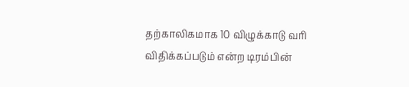தற்காலிகமாக 10 விழுக்காடு வரி விதிக்கப்படும் என்ற டிரம்பின்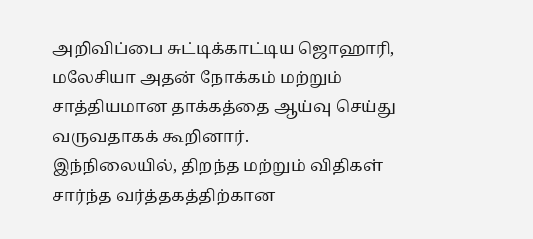அறிவிப்பை சுட்டிக்காட்டிய ஜொஹாரி, மலேசியா அதன் நோக்கம் மற்றும் சாத்தியமான தாக்கத்தை ஆய்வு செய்து வருவதாகக் கூறினார்.
இந்நிலையில், திறந்த மற்றும் விதிகள் சார்ந்த வர்த்தகத்திற்கான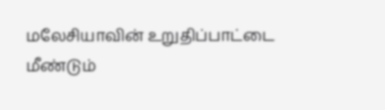மலேசியாவின் உறுதிப்பாட்டை மீண்டும்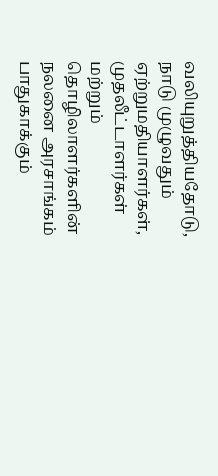வலியுறுத்தியதோடு, நாடு முழுவதும் ஏற்றுமதியாளர்கள், முதலீட்டாளர்கள் மற்றும் தொழிலாளர்களின் நலனை அரசாங்கம் பாதுகாக்கும்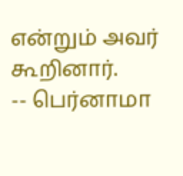என்றும் அவர் கூறினார்.
-- பெர்னாமா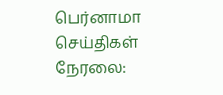பெர்னாமா செய்திகள் நேரலை: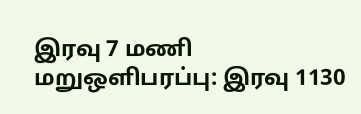இரவு 7 மணி மறுஒளிபரப்பு: இரவு 1130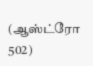(ஆஸ்ட்ரோ 502)